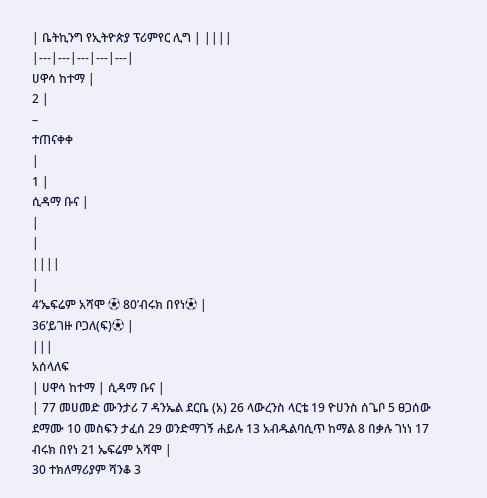| ቤትኪንግ የኢትዮጵያ ፕሪምየር ሊግ | ||||
|---|---|---|---|---|
ሀዋሳ ከተማ |
2 |
–
ተጠናቀቀ
|
1 |
ሲዳማ ቡና |
|
|
||||
|
4’ኤፍሬም አሻሞ ⚽ 80’ብሩክ በየነ⚽ |
36’ይገዙ ቦጋለ(ፍ)⚽ |
|||
አሰላለፍ
| ሀዋሳ ከተማ | ሲዳማ ቡና |
| 77 መሀመድ ሙንታሪ 7 ዳንኤል ደርቤ (አ) 26 ላውረንስ ላርቴ 19 ዮሀንስ ሰጌቦ 5 ፀጋሰው ደማሙ 10 መስፍን ታፈሰ 29 ወንድማገኝ ሐይሉ 13 አብዱልባሲጥ ከማል 8 በቃሉ ገነነ 17 ብሩክ በየነ 21 ኤፍሬም አሻሞ |
30 ተክለማሪያም ሻንቆ 3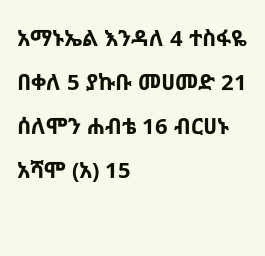አማኑኤል እንዳለ 4 ተስፋዬ በቀለ 5 ያኩቡ መሀመድ 21 ሰለሞን ሐብቴ 16 ብርሀኑ አሻሞ (አ) 15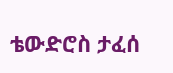ቴውድሮስ ታፈሰ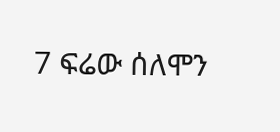7 ፍሬው ሰለሞን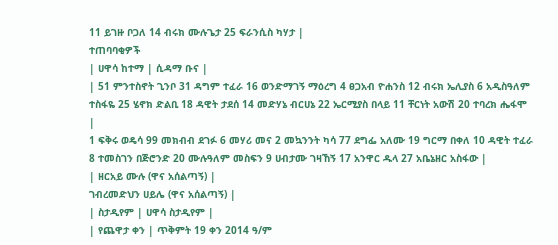11 ይገዙ ቦጋለ 14 ብሩክ ሙሉጌታ 25 ፍራንሲስ ካሃታ |
ተጠባባቂዎች
| ሀዋሳ ከተማ | ሲዳማ ቡና |
| 51 ምንተስኖት ጊንቦ 31 ዳግም ተፈራ 16 ወንድማገኝ ማዕረግ 4 ፀጋአብ ዮሐንስ 12 ብሩክ ኤሊያስ 6 አዲስዓለም ተስፋዬ 25 ሄኖክ ድልቢ 18 ዳዊት ታደሰ 14 መድሃኔ ብርሀኔ 22 ኤርሚያስ በላይ 11 ቸርነት አውሽ 20 ተባረክ ሔፋሞ |
1 ፍቅሩ ወዴሳ 99 መክብብ ደገፉ 6 መሃሪ መና 2 መኳንንት ካሳ 77 ደግፌ አለሙ 19 ግርማ በቀለ 10 ዳዊት ተፈራ 8 ተመስገን በጅሮንድ 20 ሙሉዓለም መስፍን 9 ሀብታሙ ገዛኸኝ 17 አንዋር ዱላ 27 አቤኔዘር አስፋው |
| ዘርአይ ሙሉ (ዋና አሰልጣኝ) |
ገብረመድህን ሀይሌ (ዋና አሰልጣኝ) |
| ስታዲየም | ሀዋሳ ስታዲየም |
| የጨዋታ ቀን | ጥቅምት 19 ቀን 2014 ዓ/ም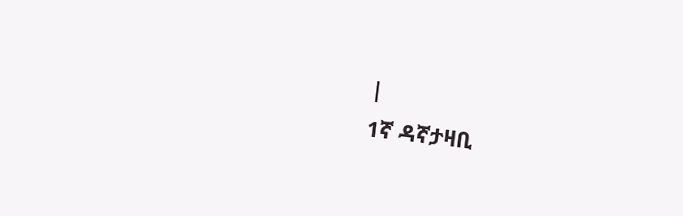|
1ኛ ዳኛታዛቢ